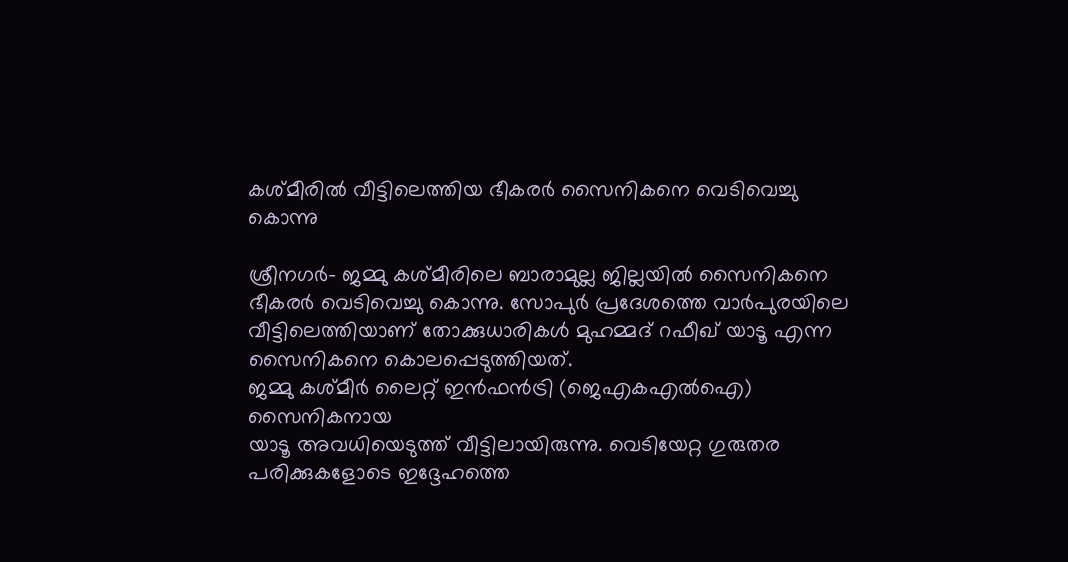കശ്മീരില്‍ വീട്ടിലെത്തിയ ഭീകരര്‍ സൈനികനെ വെടിവെച്ചു കൊന്നു

ശ്രീനഗര്‍- ജമ്മു കശ്മീരിലെ ബാരാമുല്ല ജില്ലയില്‍ സൈനികനെ ഭീകരര്‍ വെടിവെച്ചു കൊന്നു. സോപുര്‍ പ്രദേശത്തെ വാര്‍പുരയിലെ വീട്ടിലെത്തിയാണ് തോക്കുധാരികള്‍ മുഹമ്മദ് റഫീഖ് യാടൂ എന്ന സൈനികനെ കൊലപ്പെടുത്തിയത്.
ജമ്മു കശ്മീര്‍ ലൈറ്റ് ഇന്‍ഫന്‍ട്രി (ജെഎകഎല്‍ഐ) സൈനികനായ
യാടൂ അവധിയെടുത്ത് വീട്ടിലായിരുന്നു. വെടിയേറ്റ ഗുരുതര പരിക്കുകളോടെ ഇദ്ദേഹത്തെ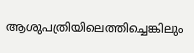ആശുപത്രിയിലെത്തിച്ചെങ്കിലും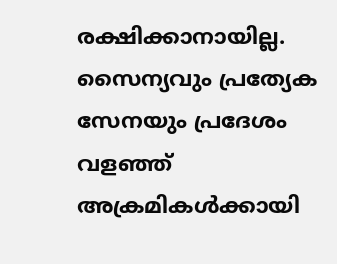രക്ഷിക്കാനായില്ല. സൈന്യവും പ്രത്യേക സേനയും പ്രദേശം വളഞ്ഞ് അക്രമികള്‍ക്കായി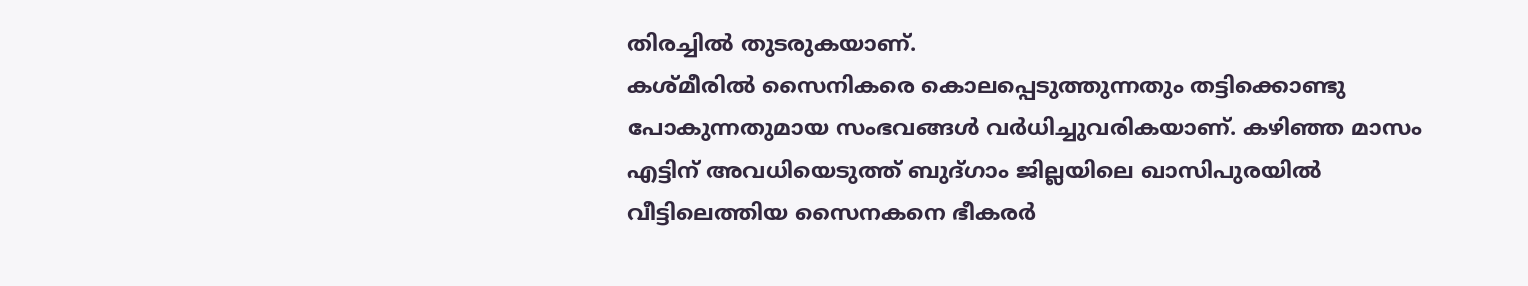തിരച്ചില്‍ തുടരുകയാണ്.
കശ്മീരില്‍ സൈനികരെ കൊലപ്പെടുത്തുന്നതും തട്ടിക്കൊണ്ടു പോകുന്നതുമായ സംഭവങ്ങള്‍ വര്‍ധിച്ചുവരികയാണ്. കഴിഞ്ഞ മാസം എട്ടിന് അവധിയെടുത്ത് ബുദ്ഗാം ജില്ലയിലെ ഖാസിപുരയില്‍ വീട്ടിലെത്തിയ സൈനകനെ ഭീകരര്‍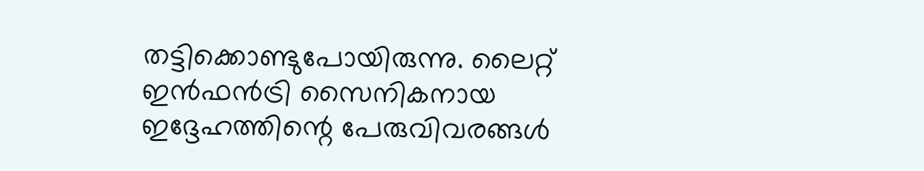തട്ടിക്കൊണ്ടുപോയിരുന്നു. ലൈറ്റ് ഇന്‍ഫന്‍ട്രി സൈനികനായ ഇദ്ദേഹത്തിന്റെ പേരുവിവരങ്ങള്‍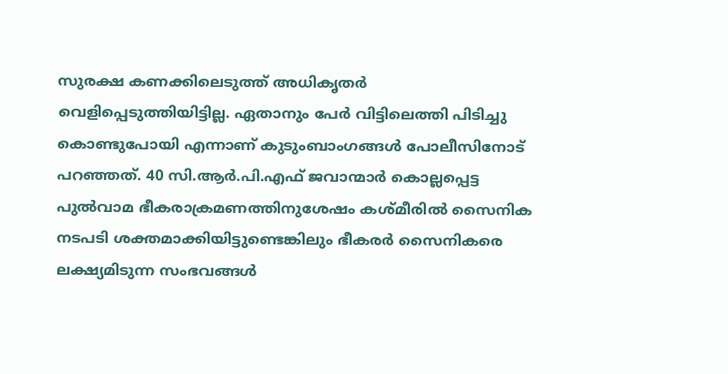സുരക്ഷ കണക്കിലെടുത്ത് അധികൃതര്‍ വെളിപ്പെടുത്തിയിട്ടില്ല. ഏതാനും പേര്‍ വിട്ടിലെത്തി പിടിച്ചു കൊണ്ടുപോയി എന്നാണ് കുടുംബാംഗങ്ങള്‍ പോലീസിനോട് പറഞ്ഞത്. 40 സി.ആര്‍.പി.എഫ് ജവാന്മാര്‍ കൊല്ലപ്പെട്ട പുല്‍വാമ ഭീകരാക്രമണത്തിനുശേഷം കശ്മീരില്‍ സൈനിക നടപടി ശക്തമാക്കിയിട്ടുണ്ടെങ്കിലും ഭീകരര്‍ സൈനികരെ ലക്ഷ്യമിടുന്ന സംഭവങ്ങള്‍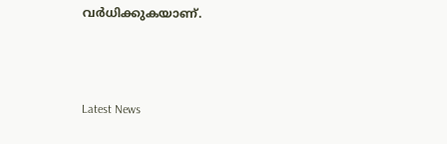വര്‍ധിക്കുകയാണ്.



Latest News